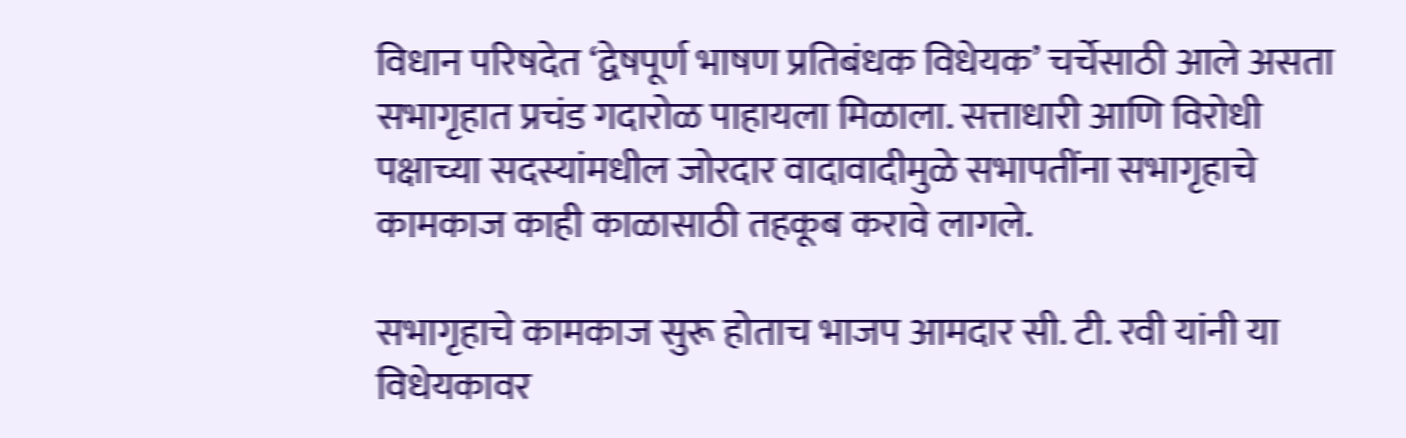विधान परिषदेत ‘द्वेषपूर्ण भाषण प्रतिबंधक विधेयक’ चर्चेसाठी आले असता सभागृहात प्रचंड गदारोळ पाहायला मिळाला. सत्ताधारी आणि विरोधी पक्षाच्या सदस्यांमधील जोरदार वादावादीमुळे सभापतींना सभागृहाचे कामकाज काही काळासाठी तहकूब करावे लागले.

सभागृहाचे कामकाज सुरू होताच भाजप आमदार सी. टी. रवी यांनी या विधेयकावर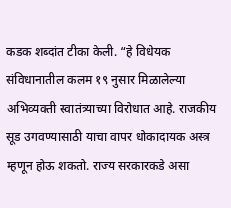कडक शब्दांत टीका केली. “हे विधेयक संविधानातील कलम १९ नुसार मिळालेल्या अभिव्यक्ती स्वातंत्र्याच्या विरोधात आहे. राजकीय सूड उगवण्यासाठी याचा वापर धोकादायक अस्त्र म्हणून होऊ शकतो. राज्य सरकारकडे असा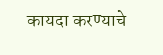कायदा करण्याचे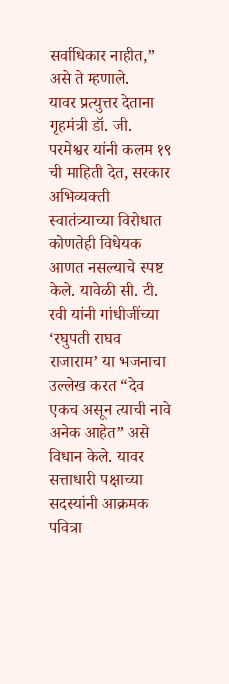सर्वाधिकार नाहीत,” असे ते म्हणाले.
यावर प्रत्युत्तर देताना गृहमंत्री डॉ. जी. परमेश्वर यांनी कलम १९ ची माहिती देत, सरकार अभिव्यक्ती स्वातंत्र्याच्या विरोधात कोणतेही विधेयक आणत नसल्याचे स्पष्ट केले. यावेळी सी. टी. रवी यांनी गांधीजींच्या ‘रघुपती राघव राजाराम’ या भजनाचा उल्लेख करत “देव एकच असून त्याची नावे अनेक आहेत” असे विधान केले. यावर सत्ताधारी पक्षाच्या सदस्यांनी आक्रमक पवित्रा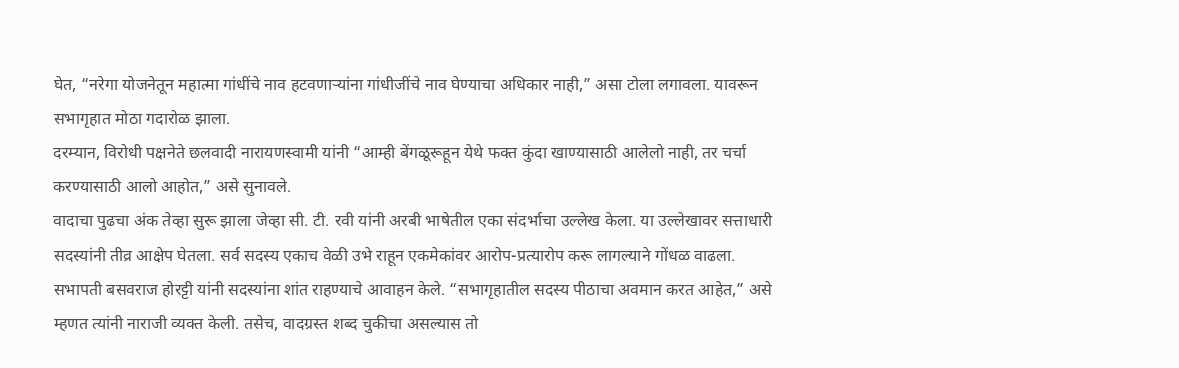घेत, “नरेगा योजनेतून महात्मा गांधींचे नाव हटवणाऱ्यांना गांधीजींचे नाव घेण्याचा अधिकार नाही,” असा टोला लगावला. यावरून सभागृहात मोठा गदारोळ झाला.
दरम्यान, विरोधी पक्षनेते छलवादी नारायणस्वामी यांनी “आम्ही बेंगळूरूहून येथे फक्त कुंदा खाण्यासाठी आलेलो नाही, तर चर्चा करण्यासाठी आलो आहोत,” असे सुनावले.
वादाचा पुढचा अंक तेव्हा सुरू झाला जेव्हा सी. टी. रवी यांनी अरबी भाषेतील एका संदर्भाचा उल्लेख केला. या उल्लेखावर सत्ताधारी सदस्यांनी तीव्र आक्षेप घेतला. सर्व सदस्य एकाच वेळी उभे राहून एकमेकांवर आरोप-प्रत्यारोप करू लागल्याने गोंधळ वाढला. सभापती बसवराज होरट्टी यांनी सदस्यांना शांत राहण्याचे आवाहन केले. “सभागृहातील सदस्य पीठाचा अवमान करत आहेत,” असे म्हणत त्यांनी नाराजी व्यक्त केली. तसेच, वादग्रस्त शब्द चुकीचा असल्यास तो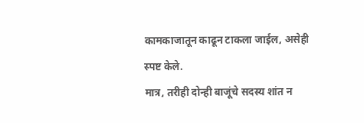कामकाजातून काढून टाकला जाईल, असेही स्पष्ट केले.
मात्र, तरीही दोन्ही बाजूंचे सदस्य शांत न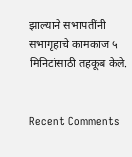झाल्याने सभापतींनी सभागृहाचे कामकाज ५ मिनिटांसाठी तहकूब केले.


Recent Comments